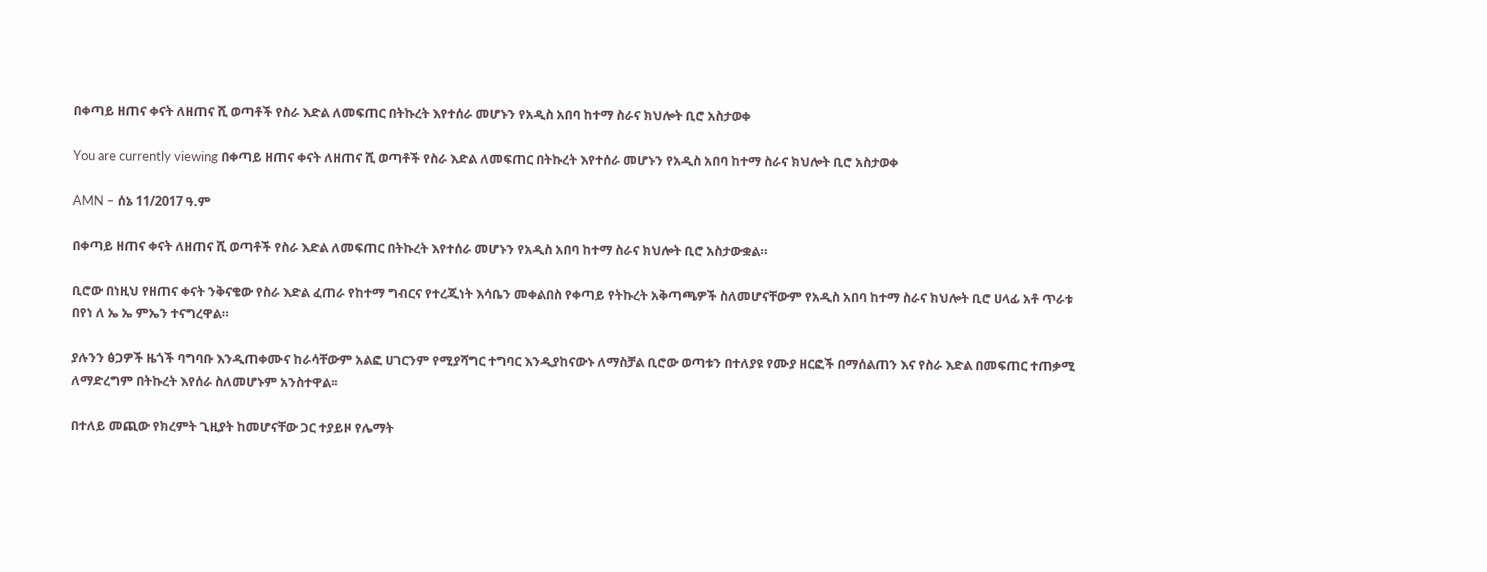በቀጣይ ዘጠና ቀናት ለዘጠና ሺ ወጣቶች የስራ እድል ለመፍጠር በትኩረት እየተሰራ መሆኑን የአዲስ አበባ ከተማ ስራና ክህሎት ቢሮ አስታወቀ

You are currently viewing በቀጣይ ዘጠና ቀናት ለዘጠና ሺ ወጣቶች የስራ እድል ለመፍጠር በትኩረት እየተሰራ መሆኑን የአዲስ አበባ ከተማ ስራና ክህሎት ቢሮ አስታወቀ

AMN – ሰኔ 11/2017 ዓ.ም

በቀጣይ ዘጠና ቀናት ለዘጠና ሺ ወጣቶች የስራ እድል ለመፍጠር በትኩረት እየተሰራ መሆኑን የአዲስ አበባ ከተማ ስራና ክህሎት ቢሮ አስታውቋል።

ቢሮው በነዚህ የዘጠና ቀናት ንቅናቄው የስራ እድል ፈጠራ የከተማ ግብርና የተረጂነት እሳቤን መቀልበስ የቀጣይ የትኩረት አቅጣጫዎች ስለመሆናቸውም የአዲስ አበባ ከተማ ስራና ክህሎት ቢሮ ሀላፊ አቶ ጥራቱ በየነ ለ ኤ ኤ ምኤን ተናግረዋል።

ያሉንን ፅጋዎች ዜጎች ባግባቡ እንዲጠቀሙና ከራሳቸውም አልፎ ሀገርንም የሚያሻግር ተግባር እንዲያከናውኑ ለማስቻል ቢሮው ወጣቱን በተለያዩ የሙያ ዘርፎች በማሰልጠን እና የስራ እድል በመፍጠር ተጠቃሚ ለማድረግም በትኩረት እየሰራ ስለመሆኑም አንስተዋል፡፡

በተለይ መጪው የክረምት ጊዚያት ከመሆናቸው ጋር ተያይዞ የሌማት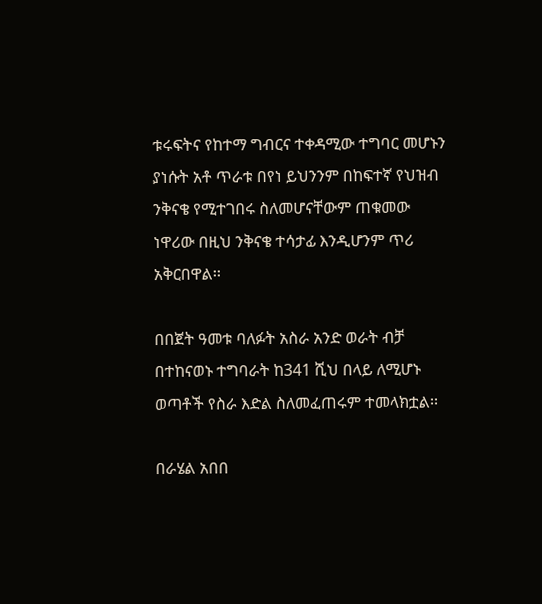ቱሩፍትና የከተማ ግብርና ተቀዳሚው ተግባር መሆኑን ያነሱት አቶ ጥራቱ በየነ ይህንንም በከፍተኛ የህዝብ ንቅናቄ የሚተገበሩ ስለመሆናቸውም ጠቁመው ነዋሪው በዚህ ንቅናቄ ተሳታፊ እንዲሆንም ጥሪ አቅርበዋል፡፡

በበጀት ዓመቱ ባለፉት አስራ አንድ ወራት ብቻ በተከናወኑ ተግባራት ከ341 ሺህ በላይ ለሚሆኑ ወጣቶች የስራ እድል ስለመፈጠሩም ተመላክቷል፡፡

በራሄል አበበ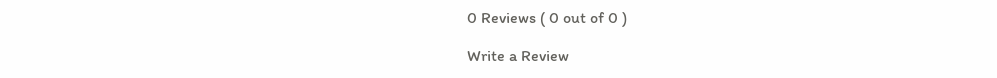0 Reviews ( 0 out of 0 )

Write a Review